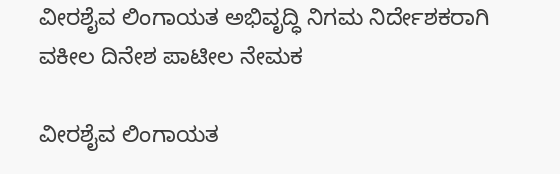ವೀರಶೈವ ಲಿಂಗಾಯತ ಅಭಿವೃದ್ಧಿ ನಿಗಮ ನಿರ್ದೇಶಕರಾಗಿ ವಕೀಲ ದಿನೇಶ ಪಾಟೀಲ ನೇಮಕ

ವೀರಶೈವ ಲಿಂಗಾಯತ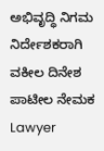ಅಭಿವೃದ್ಧಿ ನಿಗಮ ನಿರ್ದೇಶಕರಾಗಿ ವಕೀಲ ದಿನೇಶ ಪಾಟೀಲ ನೇಮಕ Lawyer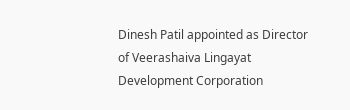Dinesh Patil appointed as Director of Veerashaiva Lingayat Development Corporation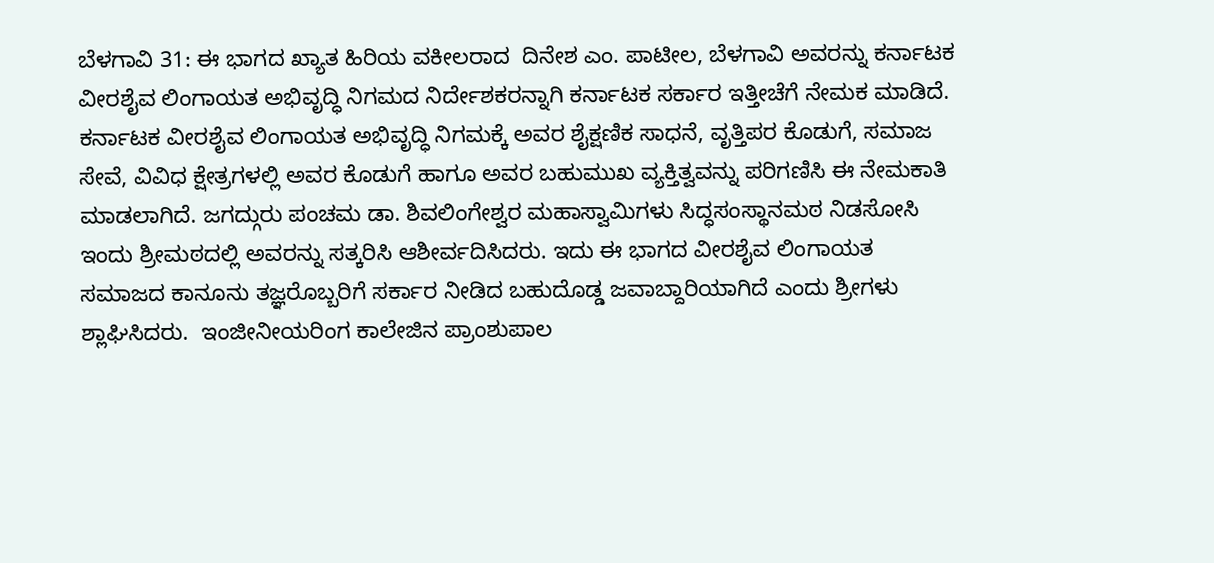ಬೆಳಗಾವಿ 31: ಈ ಭಾಗದ ಖ್ಯಾತ ಹಿರಿಯ ವಕೀಲರಾದ  ದಿನೇಶ ಎಂ. ಪಾಟೀಲ, ಬೆಳಗಾವಿ ಅವರನ್ನು ಕರ್ನಾಟಕ ವೀರಶೈವ ಲಿಂಗಾಯತ ಅಭಿವೃದ್ಧಿ ನಿಗಮದ ನಿರ್ದೇಶಕರನ್ನಾಗಿ ಕರ್ನಾಟಕ ಸರ್ಕಾರ ಇತ್ತೀಚೆಗೆ ನೇಮಕ ಮಾಡಿದೆ. ಕರ್ನಾಟಕ ವೀರಶೈವ ಲಿಂಗಾಯತ ಅಭಿವೃದ್ಧಿ ನಿಗಮಕ್ಕೆ ಅವರ ಶೈಕ್ಷಣಿಕ ಸಾಧನೆ, ವೃತ್ತಿಪರ ಕೊಡುಗೆ, ಸಮಾಜ ಸೇವೆ, ವಿವಿಧ ಕ್ಷೇತ್ರಗಳಲ್ಲಿ ಅವರ ಕೊಡುಗೆ ಹಾಗೂ ಅವರ ಬಹುಮುಖ ವ್ಯಕ್ತಿತ್ವವನ್ನು ಪರಿಗಣಿಸಿ ಈ ನೇಮಕಾತಿ ಮಾಡಲಾಗಿದೆ. ಜಗದ್ಗುರು ಪಂಚಮ ಡಾ. ಶಿವಲಿಂಗೇಶ್ವರ ಮಹಾಸ್ವಾಮಿಗಳು ಸಿದ್ಧಸಂಸ್ಥಾನಮಠ ನಿಡಸೋಸಿ ಇಂದು ಶ್ರೀಮಠದಲ್ಲಿ ಅವರನ್ನು ಸತ್ಕರಿಸಿ ಆಶೀರ್ವದಿಸಿದರು. ಇದು ಈ ಭಾಗದ ವೀರಶೈವ ಲಿಂಗಾಯತ ಸಮಾಜದ ಕಾನೂನು ತಜ್ಞರೊಬ್ಬರಿಗೆ ಸರ್ಕಾರ ನೀಡಿದ ಬಹುದೊಡ್ಡ ಜವಾಬ್ದಾರಿಯಾಗಿದೆ ಎಂದು ಶ್ರೀಗಳು ಶ್ಲಾಘಿಸಿದರು.  ಇಂಜೀನೀಯರಿಂಗ ಕಾಲೇಜಿನ ಪ್ರಾಂಶುಪಾಲ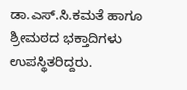ಡಾ.ಎಸ್‌.ಸಿ.ಕಮತೆ ಹಾಗೂ ಶ್ರೀಮಠದ ಭಕ್ತಾದಿಗಳು ಉಪಸ್ಥಿತರಿದ್ದರು.